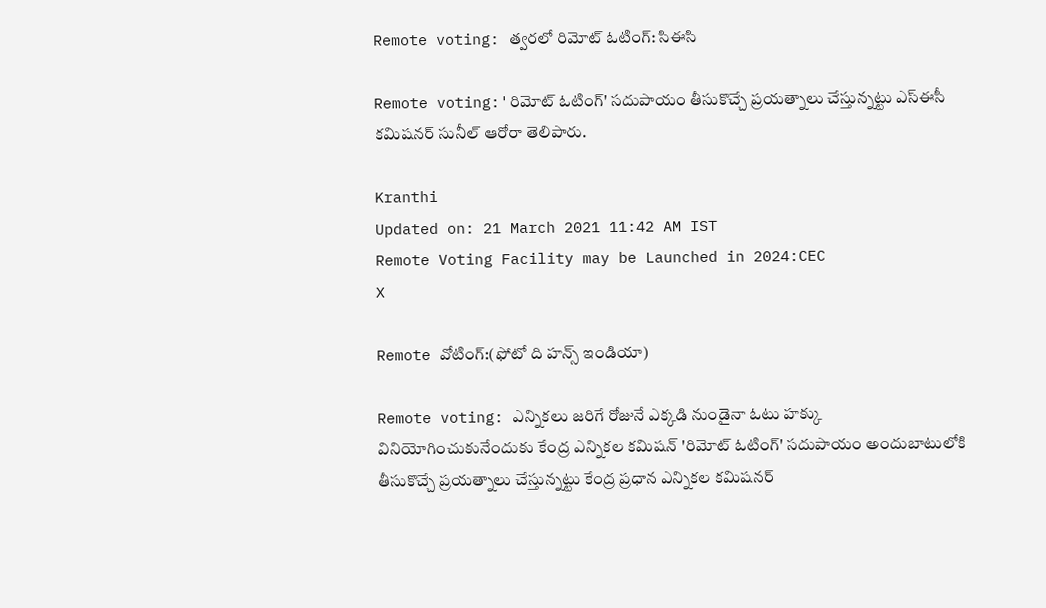Remote voting: త్వరలో రిమోట్ ఓటింగ్: సిఈసి

Remote voting:'రిమోట్ ఓటింగ్' సదుపాయం తీసుకొచ్చే ప్రయత్నాలు చేస్తున్నట్టు ఎస్ఈసీ కమిషనర్ సునీల్ ఆరోరా తెలిపారు.

Kranthi
Updated on: 21 March 2021 11:42 AM IST
Remote Voting Facility may be Launched in 2024:CEC
X

Remote వోటింగ్:(ఫోటో ది హన్స్ ఇండియా)

Remote voting: ఎన్నికలు జరిగే రోజునే ఎక్కడి నుండైనా ఓటు హక్కు వినియోగించుకునేందుకు కేంద్ర ఎన్నికల కమిషన్ 'రిమోట్ ఓటింగ్' సదుపాయం అందుబాటులోకి తీసుకొచ్చే ప్రయత్నాలు చేస్తున్నట్టు కేంద్ర ప్రధాన ఎన్నికల కమిషనర్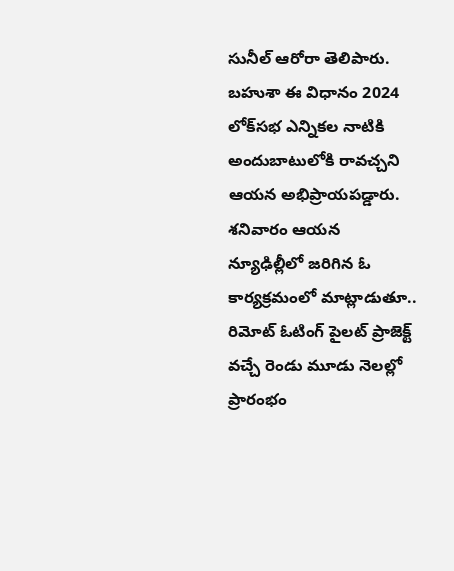సునీల్ ఆరోరా తెలిపారు. బహుశా ఈ విధానం 2024 లోక్‌సభ ఎన్నికల నాటికి అందుబాటులోకి రావచ్చని ఆయన అభిప్రాయపడ్డారు. శనివారం ఆయన న్యూఢిల్లీలో జరిగిన ఓ కార్యక్రమంలో మాట్లాడుతూ.. రిమోట్ ఓటింగ్ పైలట్ ప్రాజెక్ట్ వచ్చే రెండు మూడు నెలల్లో ప్రారంభం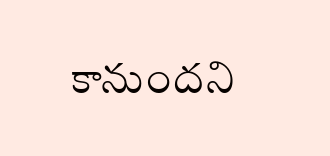కానుందని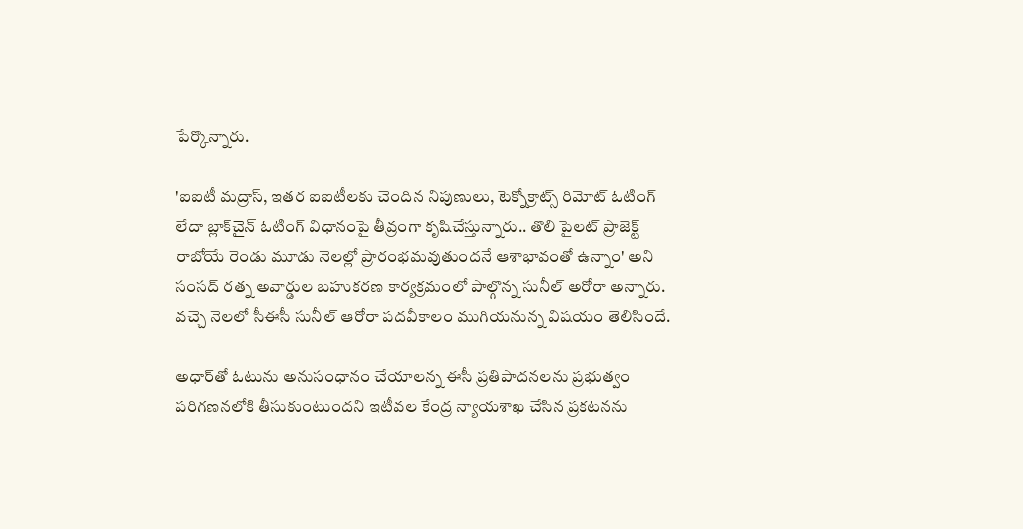పేర్కొన్నారు.

'ఐఐటీ మద్రాస్, ఇతర ఐఐటీలకు చెందిన నిపుణులు, టెక్నోక్రాట్స్ రిమోట్ ఓటింగ్ లేదా బ్లాక్‌చైన్ ఓటింగ్ విధానంపై తీవ్రంగా కృషిచేస్తున్నారు.. తొలి పైలట్ ప్రాజెక్ట్ రాబోయే రెండు మూడు నెలల్లో ప్రారంభమవుతుందనే ఆశాభావంతో ఉన్నాం' అని సంసద్ రత్న అవార్డుల బహుకరణ కార్యక్రమంలో పాల్గొన్న సునీల్ అరోరా అన్నారు. వచ్చె నెలలో సీఈసీ సునీల్ ఆరోరా పదవీకాలం ముగియనున్న విషయం తెలిసిందే.

అధార్‌తో ఓటును అనుసంధానం చేయాలన్న ఈసీ ప్రతిపాదనలను ప్రభుత్వం పరిగణనలోకి తీసుకుంటుందని ఇటీవల కేంద్ర న్యాయశాఖ చేసిన ప్రకటనను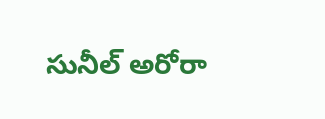సునీల్ అరోరా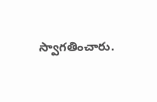స్వాగతించారు.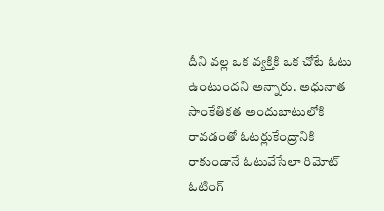దీని వల్ల ఒక వ్యక్తికి ఒక చోటే ఓటు ఉంటుందని అన్నారు. అధునాత సాంకేతికత అందుబాటులోకి రావడంతో ఓటర్లుకేంద్రానికి రాకుండానే ఓటువేసేలా రిమోట్ ఓటింగ్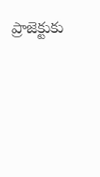ప్రాజెక్టుకు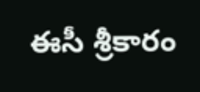ఈసీ శ్రీకారం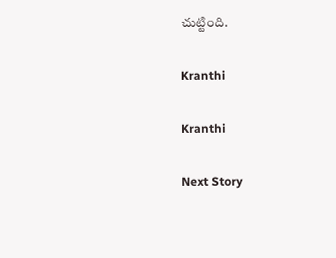చుట్టింది.

Kranthi

Kranthi

Next Story